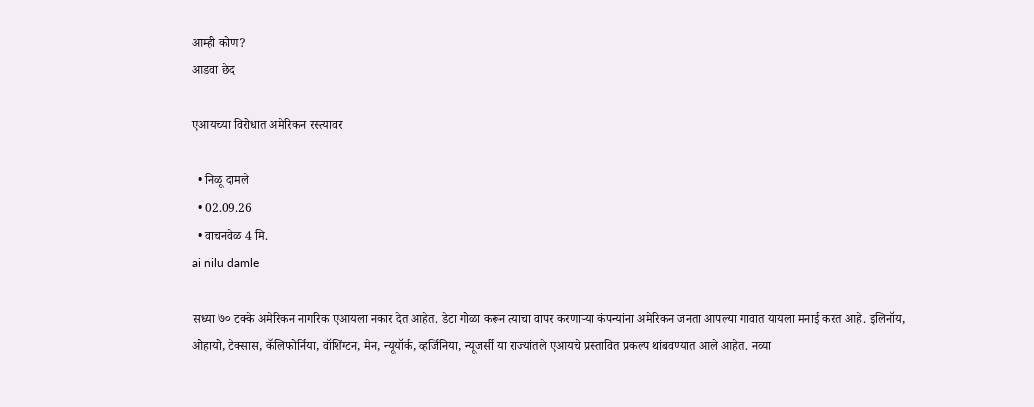आम्ही कोण?
आडवा छेद

एआयच्या विरोधात अमेरिकन रस्त्यावर

  • निळू दामले
  • 02.09.26
  • वाचनवेळ 4 मि.
ai nilu damle

सध्या ७० टक्के अमेरिकन नागरिक एआयला नकार देत आहेत. डेटा गोळा करून त्याचा वापर करणाऱ्या कंपन्यांना अमेरिकन जनता आपल्या गावात यायला मनाई करत आहे. इलिनॉय, ओहायो, टेक्सास, कॅलिफोर्निया, वॉशिंग्टन, मेन, न्यूयॉर्क, व्हर्जिनिया, न्यूजर्सी या राज्यांतले एआयचे प्रस्तावित प्रकल्प थांबवण्यात आले आहेत. नव्या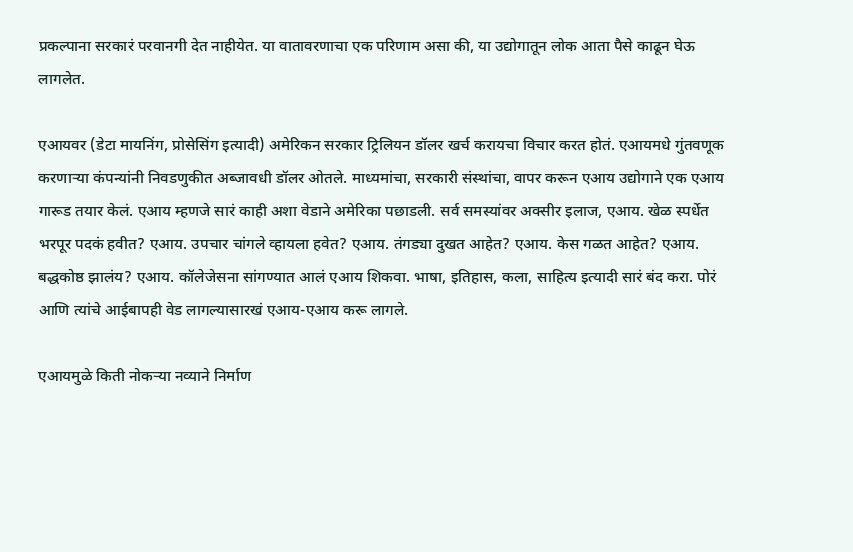प्रकल्पाना सरकारं परवानगी देत नाहीयेत. या वातावरणाचा एक परिणाम असा की, या उद्योगातून लोक आता पैसे काढून घेऊ लागलेत.

एआयवर (डेटा मायनिंग, प्रोसेसिंग इत्यादी) अमेरिकन सरकार ट्रिलियन डॉलर खर्च करायचा विचार करत होतं. एआयमधे गुंतवणूक करणाऱ्या कंपन्यांनी निवडणुकीत अब्जावधी डॉलर ओतले. माध्यमांचा, सरकारी संस्थांचा, वापर करून एआय उद्योगाने एक एआय गारूड तयार केलं. एआय म्हणजे सारं काही अशा वेडाने अमेरिका पछाडली. सर्व समस्यांवर अक्सीर इलाज, एआय. खेळ स्पर्धेत भरपूर पदकं हवीत? एआय. उपचार चांगले व्हायला हवेत? एआय. तंगड्या दुखत आहेत? एआय. केस गळत आहेत? एआय. बद्धकोष्ठ झालंय? एआय. कॉलेजेसना सांगण्यात आलं एआय शिकवा. भाषा, इतिहास, कला, साहित्य इत्यादी सारं बंद करा. पोरं आणि त्यांचे आईबापही वेड लागल्यासारखं एआय-एआय करू लागले.

एआयमुळे किती नोकऱ्या नव्याने निर्माण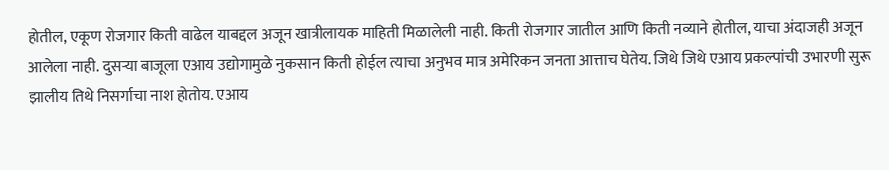होतील, एकूण रोजगार किती वाढेल याबद्दल अजून खात्रीलायक माहिती मिळालेली नाही. किती रोजगार जातील आणि किती नव्याने होतील, याचा अंदाजही अजून आलेला नाही. दुसऱ्या बाजूला एआय उद्योगामुळे नुकसान किती होईल त्याचा अनुभव मात्र अमेरिकन जनता आत्ताच घेतेय. जिथे जिथे एआय प्रकल्पांची उभारणी सुरू झालीय तिथे निसर्गाचा नाश होतोय. एआय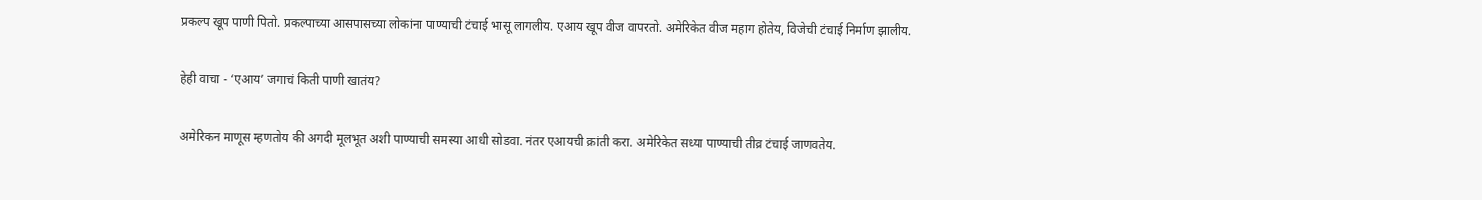प्रकल्प खूप पाणी पितो. प्रकल्पाच्या आसपासच्या लोकांना पाण्याची टंचाई भासू लागलीय. एआय खूप वीज वापरतो. अमेरिकेत वीज महाग होतेय, विजेची टंचाई निर्माण झालीय.

हेही वाचा - ‘एआय’ जगाचं किती पाणी खातंय?

अमेरिकन माणूस म्हणतोय की अगदी मूलभूत अशी पाण्याची समस्या आधी सोडवा. नंतर एआयची क्रांती करा. अमेरिकेत सध्या पाण्याची तीव्र टंचाई जाणवतेय.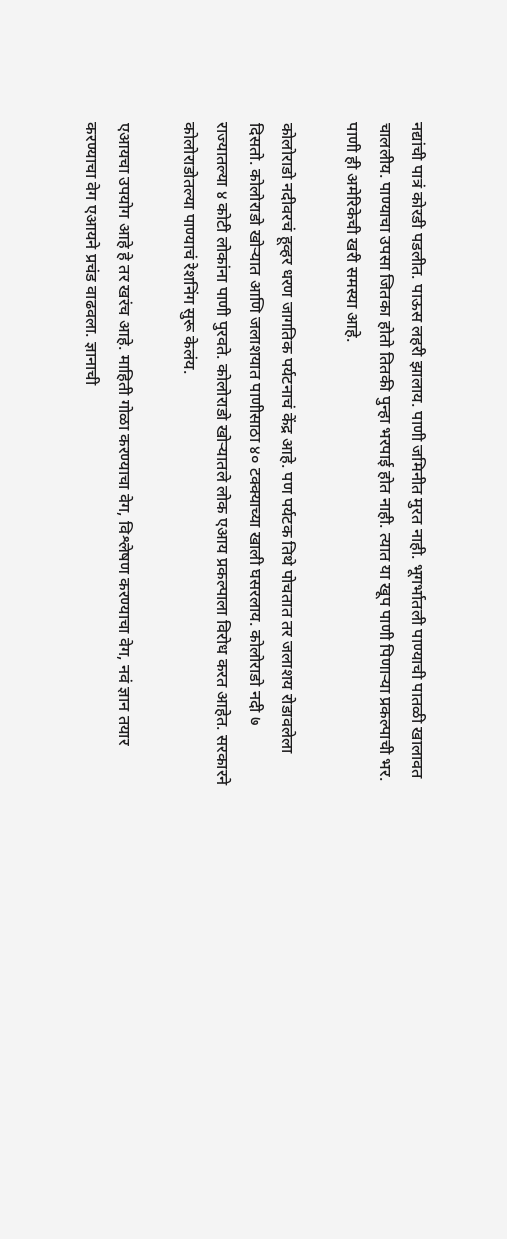नद्यांची पात्रं कोरडी पडलीत. पाऊस लहरी झालाय. पाणी जमिनीत मुरत नाही. भूगर्भातली पाण्याची पातळी खालावत चाललीय. पाण्याचा उपसा जितका होतो तितकी पुन्हा भरपाई होत नाही. त्यात या खूप पाणी पिणाऱ्या प्रकल्पाची भर. पाणी ही अमेरिकेची खरी समस्या आहे.

कोलोराडो नदीवरचं हूव्हर धरण जागतिक पर्यटनाचं केंद्र आहे. पण पर्यटक तिथे पोचतात तर जलाशय रोडावलेला दिसतो. कोलोराडो खोऱ्यात आणि जलाशयात पाणीसाठा ४० टक्क्याच्या खाली घसरलाय. कोलोराडो नदी ७ राज्यातल्या ४ कोटी लोकांना पाणी पुरवते. कोलोराडो खोऱ्यातले लोक एआय प्रकल्पाला विरोध करत आहेत. सरकारने कोलोराडोतल्या पाण्याचं रेशनिंग सुरू केलंय.

एआयचा उपयोग आहे हे तर खरंच आहे. माहिती गोळा करण्याचा वेग, विश्लेषण करण्याचा वेग, नवं ज्ञान तयार करण्याचा वेग एआयने प्रचंड वाढवला. ज्ञानाची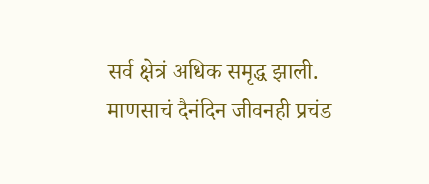सर्व क्षेत्रं अधिक समृद्ध झाली. माणसाचं दैनंदिन जीवनही प्रचंड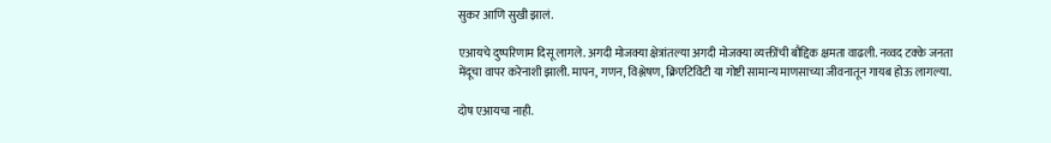सुकर आणि सुखी झालं.

एआयचे दुष्परिणाम दिसू लागले. अगदी मोजक्या क्षेत्रांतल्या अगदी मोजक्या व्यक्तींची बौद्दिक क्षमता वाढली. नव्वद टक्के जनता मेंदूचा वापर करेनाशी झाली. मापन, गणन, विश्लेषण, क्रिएटिविटी या गोष्टी सामान्य माणसाच्या जीवनातून गायब होऊ लागल्या.

दोष एआयचा नाही.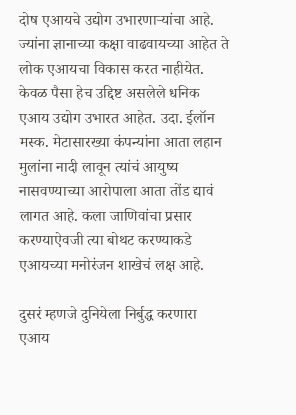दोष एआयचे उद्योग उभारणाऱ्यांचा आहे. ज्यांना ज्ञानाच्या कक्षा वाढवायच्या आहेत ते लोक एआयचा विकास करत नाहीयेत. केवळ पैसा हेच उद्दिष्ट असलेले धनिक एआय उद्योग उभारत आहेत. उदा. ईलॉन मस्क. मेटासारख्या कंपन्यांना आता लहान मुलांना नादी लावून त्यांचं आयुष्य नासवण्याच्या आरोपाला आता तोंड द्यावं लागत आहे. कला जाणिवांचा प्रसार करण्याऐवजी त्या बोथट करण्याकडे एआयच्या मनोरंजन शाखेचं लक्ष आहे.

दुसरं म्हणजे दुनियेला निर्बुद्ध करणारा एआय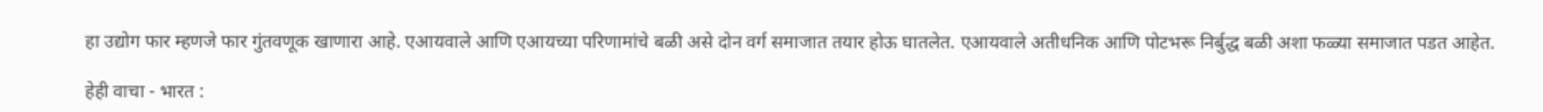हा उद्योग फार म्हणजे फार गुंतवणूक खाणारा आहे. एआयवाले आणि एआयच्या परिणामांचे बळी असे दोन वर्ग समाजात तयार होऊ घातलेत. एआयवाले अतीधनिक आणि पोटभरू निर्बुद्ध बळी अशा फळ्या समाजात पडत आहेत.

हेही वाचा - भारत :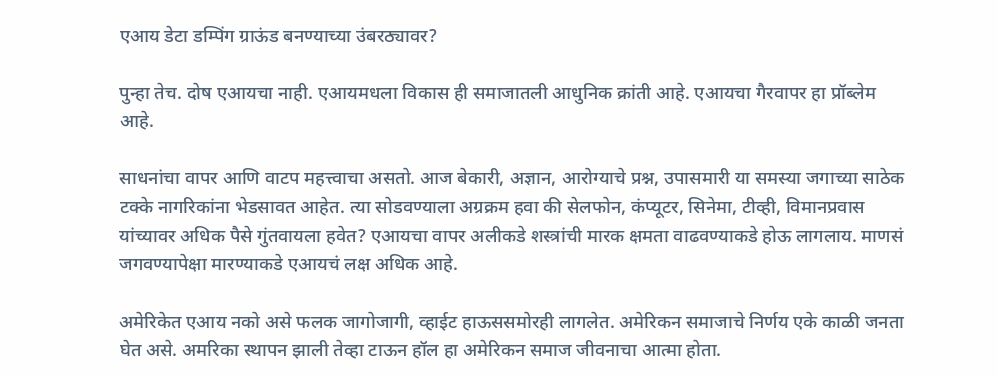एआय डेटा डम्पिंग ग्राऊंड बनण्याच्या उंबरठ्यावर?

पुन्हा तेच. दोष एआयचा नाही. एआयमधला विकास ही समाजातली आधुनिक क्रांती आहे. एआयचा गैरवापर हा प्रॉब्लेम आहे.

साधनांचा वापर आणि वाटप महत्त्वाचा असतो. आज बेकारी, अज्ञान, आरोग्याचे प्रश्न, उपासमारी या समस्या जगाच्या साठेक टक्के नागरिकांना भेडसावत आहेत. त्या सोडवण्याला अग्रक्रम हवा की सेलफोन, कंप्यूटर, सिनेमा, टीव्ही, विमानप्रवास यांच्यावर अधिक पैसे गुंतवायला हवेत? एआयचा वापर अलीकडे शस्त्रांची मारक क्षमता वाढवण्याकडे होऊ लागलाय. माणसं जगवण्यापेक्षा मारण्याकडे एआयचं लक्ष अधिक आहे.

अमेरिकेत एआय नको असे फलक जागोजागी, व्हाईट हाऊससमोरही लागलेत. अमेरिकन समाजाचे निर्णय एके काळी जनता घेत असे. अमरिका स्थापन झाली तेव्हा टाऊन हॉल हा अमेरिकन समाज जीवनाचा आत्मा होता.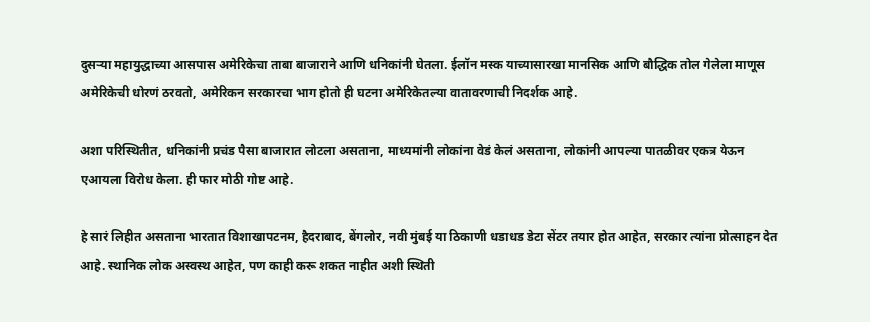दुसऱ्या महायुद्धाच्या आसपास अमेरिकेचा ताबा बाजाराने आणि धनिकांनी घेतला. ईलॉन मस्क याच्यासारखा मानसिक आणि बौद्धिक तोल गेलेला माणूस अमेरिकेची धोरणं ठरवतो, अमेरिकन सरकारचा भाग होतो ही घटना अमेरिकेतल्या वातावरणाची निदर्शक आहे.

अशा परिस्थितीत, धनिकांनी प्रचंड पैसा बाजारात लोटला असताना, माध्यमांनी लोकांना वेडं केलं असताना, लोकांनी आपल्या पातळीवर एकत्र येऊन एआयला विरोध केला. ही फार मोठी गोष्ट आहे.

हे सारं लिहीत असताना भारतात विशाखापटनम, हैदराबाद, बेंगलोर, नवी मुंबई या ठिकाणी धडाधड डेटा सेंटर तयार होत आहेत, सरकार त्यांना प्रोत्साहन देत आहे. स्थानिक लोक अस्वस्थ आहेत, पण काही करू शकत नाहीत अशी स्थिती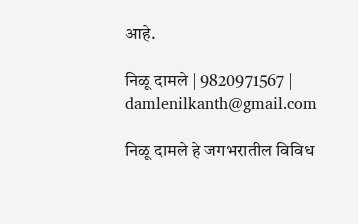आहे.

निळू दामले | 9820971567 | damlenilkanth@gmail.com

निळू दामले हे जगभरातील विविध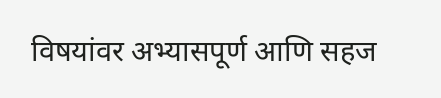विषयांवर अभ्यासपूर्ण आणि सहज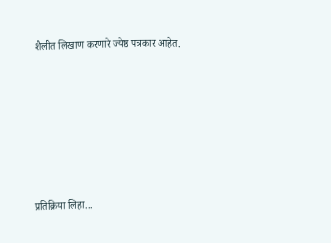शैलीत लिखाण करणारे ज्येष्ठ पत्रकार आहेत.







प्रतिक्रिया लिहा...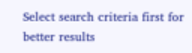Select search criteria first for better results